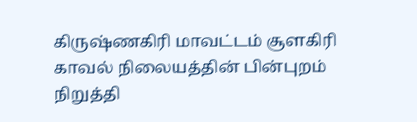கிருஷ்ணகிரி மாவட்டம் சூளகிரி காவல் நிலையத்தின் பின்புறம் நிறுத்தி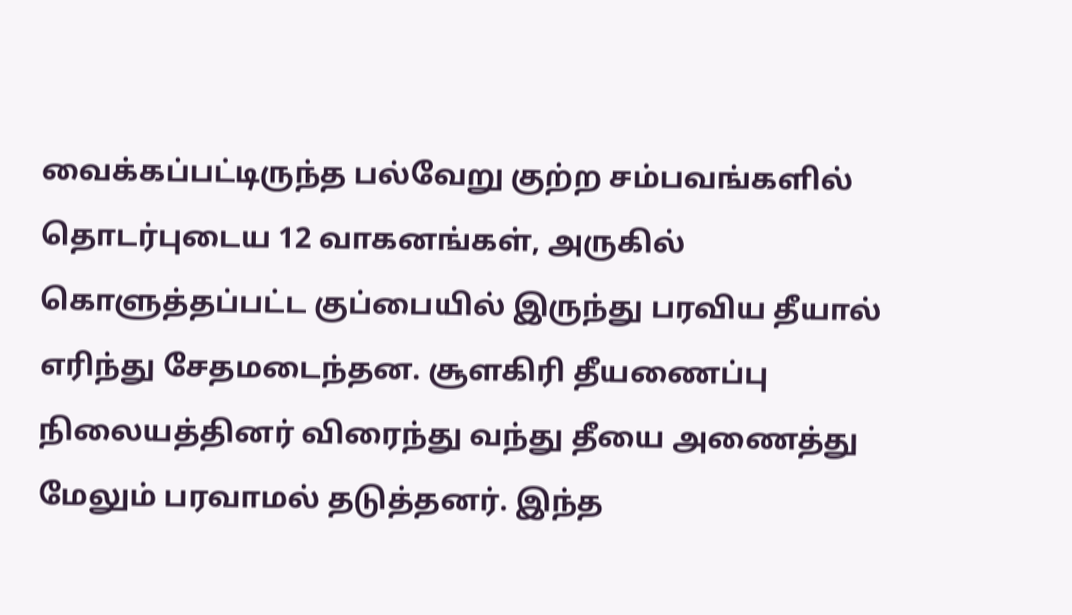வைக்கப்பட்டிருந்த பல்வேறு குற்ற சம்பவங்களில் தொடர்புடைய 12 வாகனங்கள், அருகில் கொளுத்தப்பட்ட குப்பையில் இருந்து பரவிய தீயால் எரிந்து சேதமடைந்தன. சூளகிரி தீயணைப்பு நிலையத்தினர் விரைந்து வந்து தீயை அணைத்து மேலும் பரவாமல் தடுத்தனர். இந்த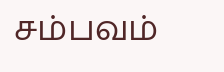சம்பவம்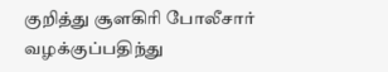குறித்து சூளகிரி போலீசார் வழக்குப்பதிந்து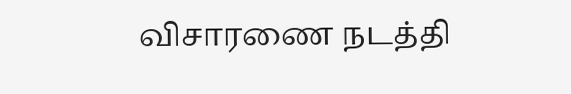விசாரணை நடத்தி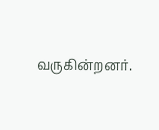வருகின்றனர்.